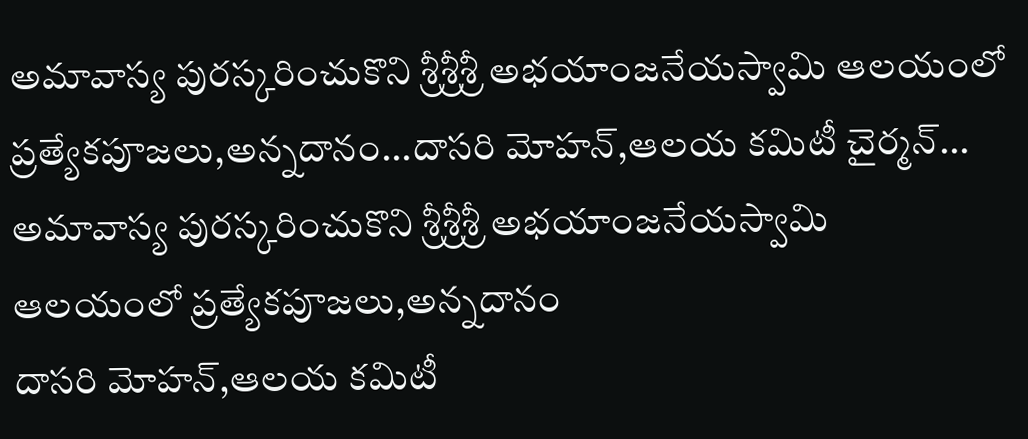అమావాస్య పురస్కరించుకొని శ్రీశ్రీశ్రీ అభయాంజనేయస్వామి ఆలయంలో ప్రత్యేకపూజలు,అన్నదానం...దాసరి మోహన్,ఆలయ కమిటీ చైర్మన్...
అమావాస్య పురస్కరించుకొని శ్రీశ్రీశ్రీ అభయాంజనేయస్వామి
ఆలయంలో ప్రత్యేకపూజలు,అన్నదానం
దాసరి మోహన్,ఆలయ కమిటీ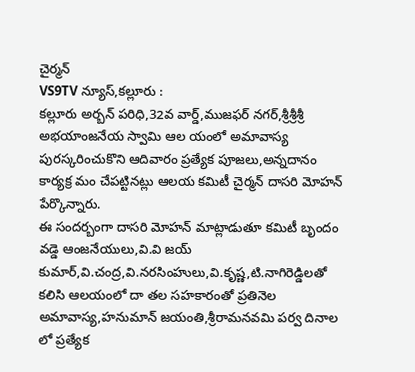చైర్మన్
VS9TV న్యూస్,కల్లూరు :
కల్లూరు అర్బన్ పరిధి,32వ వార్డ్,ముజఫర్ నగర్,శ్రీశ్రీశ్రీ అభయాంజనేయ స్వామి ఆల యంలో అమావాస్య పురస్కరించుకొని ఆదివారం ప్రత్యేక పూజలు,అన్నదానం కార్యక్ర మం చేపట్టినట్లు ఆలయ కమిటీ చైర్మన్ దాసరి మోహన్ పేర్కొన్నారు.
ఈ సందర్బంగా దాసరి మోహన్ మాట్లాడుతూ కమిటీ బృందం వడ్డె ఆంజనేయులు,వి.వి జయ్ కుమార్,వి.చంద్ర,వి.నరసింహులు,వి.కృష్ణ,టి.నాగిరెడ్డిలతో కలిసి ఆలయంలో దా తల సహకారంతో ప్రతినెల అమావాస్య,హనుమాన్ జయంతి,శ్రీరామనవమి పర్వ దినాల లో ప్రత్యేక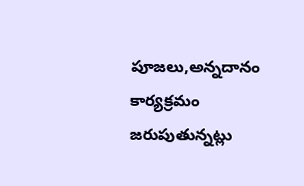పూజలు,అన్నదానం కార్యక్రమం జరుపుతున్నట్లు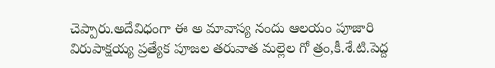చెప్పారు.అదేవిధంగా ఈ అ మావాస్య నందు ఆలయం పూజారి విరుపాక్షయ్య ప్రత్యేక పూజల తరువాత మల్లెల గో త్రం,కీ.శే.టి.పెద్ద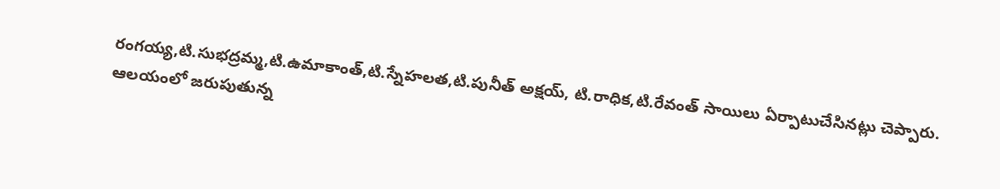రంగయ్య,టి.సుభద్రమ్మ,టి.ఉమాకాంత్,టి.స్నేహలత,టి.పునీత్ అక్షయ్, టి.రాధిక,టి.రేవంత్ సాయిలు ఏర్పాటుచేసినట్లు చెప్పారు.
ఆలయంలో జరుపుతున్న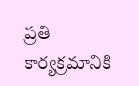ప్రతి కార్యక్రమానికి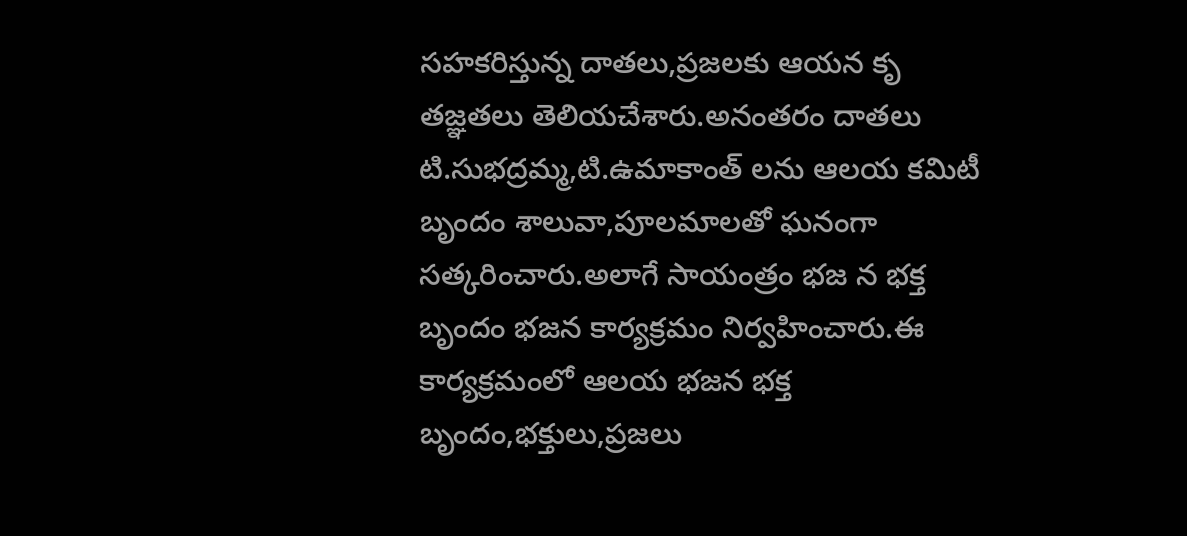సహకరిస్తున్న దాతలు,ప్రజలకు ఆయన కృ తజ్ఞతలు తెలియచేశారు.అనంతరం దాతలు టి.సుభద్రమ్మ,టి.ఉమాకాంత్ లను ఆలయ కమిటీ బృందం శాలువా,పూలమాలతో ఘనంగా సత్కరించారు.అలాగే సాయంత్రం భజ న భక్త బృందం భజన కార్యక్రమం నిర్వహించారు.ఈ కార్యక్రమంలో ఆలయ భజన భక్త బృందం,భక్తులు,ప్రజలు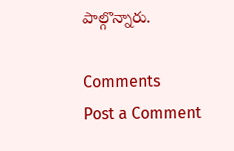పాల్గొన్నారు.

Comments
Post a Comment